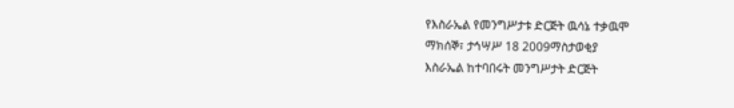የእስራኤል የመንግሥታቱ ድርጅት ዉሳኔ ተቃዉሞ
ማክሰኞ፣ ታኅሣሥ 18 2009ማስታወቂያ
እስራኤል ከተባበሩት መንግሥታት ድርጅት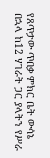የጸጥታው ጥበቃ ምክር ቤት ውሳኔ በኋላ ከ12 ሃገራት ጋር ያላትን የሥራ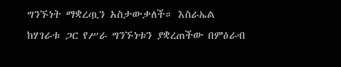ግንኙነት ማቋረጧን አስታውቃለች። እስራኤል ከሃገራቱ ጋር የሥራ ግንኙነቱን ያቋረጠችው በምዕራብ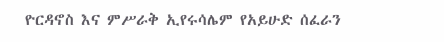ዮርዳኖስ እና ምሥራቅ ኢየሩሳሌም የአይሁድ ሰፈራን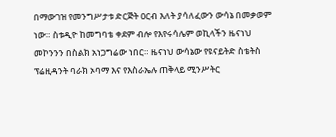በማውገዝ የመንግሥታቱ ድርጅት ዐርብ እለት ያሳለፈውን ውሳኔ በመቃወም ነው። ስቱዲዮ ከመግባቴ ቀደም ብሎ የእየሩሳሌም ወኪላችን ዜናነህ መኮንንን በስልክ አነጋግሬው ነበር። ዜናነህ ውሳኔው የዩናይትድ ስቴትስ ፕሬዚዳንት ባራክ ኦባማ እና የእስራኤሉ ጠቅላይ ሚንሥትር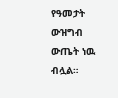የዓመታት ውዝግብ ውጤት ነዉ ብሏል።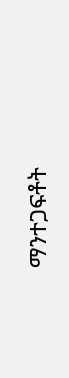ማንተጋፍቶት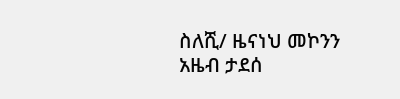ስለሺ/ ዜናነህ መኮንን
አዜብ ታደሰ